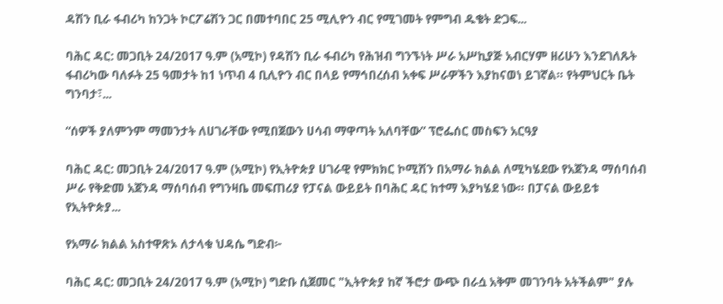ዳሽን ቢራ ፋብሪካ ከንጋት ኮርፖሬሽን ጋር በመተባበር 25 ሚሊዮን ብር የሚገመት የምግብ ዱቄት ድጋፍ...

ባሕር ዳር: መጋቢት 24/2017 ዓ.ም (አሚኮ) የዳሽን ቢራ ፋብሪካ የሕዝብ ግንኙነት ሥራ አሥኪያጅ አብርሃም ዘሪሁን እንደገለጹት ፋብሪካው ባለፉት 25 ዓመታት ከ1 ነጥብ 4 ቢሊዮን ብር በላይ የማኅበረሰብ አቀፍ ሥራዎችን እያከናወነ ይገኛል። የትምህርት ቤት ግንባታ፣...

“ሰዎች ያለምንም ማመንታት ለሀገራቸው የሚበጀውን ሀሳብ ማዋጣት አለባቸው” ፕሮፌሰር መስፍን አርዓያ

ባሕር ዳር: መጋቢት 24/2017 ዓ.ም (አሚኮ) የኢትዮጵያ ሀገራዊ የምክክር ኮሚሽን በአማራ ክልል ለሚካሄደው የአጀንዳ ማሰባሰብ ሥራ የቅድመ አጀንዳ ማሰባሰብ የግንዛቤ መፍጠሪያ የፓናል ውይይት በባሕር ዳር ከተማ እያካሄደ ነው። በፓናል ውይይቱ የኢትዮጵያ...

የአማራ ክልል አስተዋጽኦ ለታላቁ ህዳሴ ግድብ፦

ባሕር ዳር: መጋቢት 24/2017 ዓ.ም (አሚኮ) ግድቡ ሲጀመር "ኢትዮጵያ ከኛ ችሮታ ውጭ በራሷ አቅም መገንባት አትችልም" ያሉ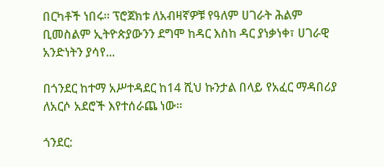በርካቶች ነበሩ። ፕሮጀክቱ ለአብዛኛዎቹ የዓለም ሀገራት ሕልም ቢመስልም ኢትዮጵያውንን ደግሞ ከዳር እስከ ዳር ያነቃነቀ፣ ሀገራዊ አንድነትን ያሳየ...

በጎንደር ከተማ አሥተዳደር ከ14 ሺህ ኩንታል በላይ የአፈር ማዳበሪያ ለአርሶ አደሮች እየተሰራጨ ነው።

ጎንደር: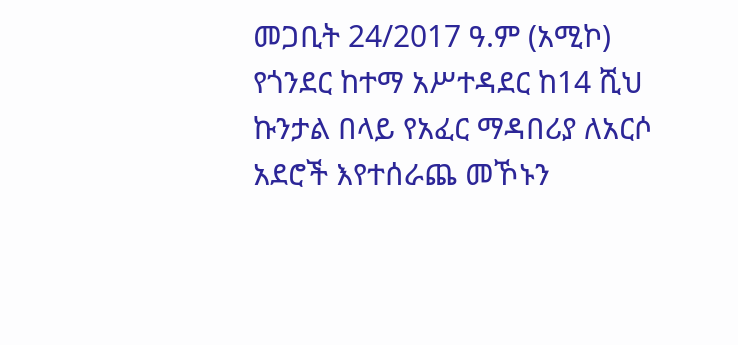መጋቢት 24/2017 ዓ.ም (አሚኮ) የጎንደር ከተማ አሥተዳደር ከ14 ሺህ ኩንታል በላይ የአፈር ማዳበሪያ ለአርሶ አደሮች እየተሰራጨ መኾኑን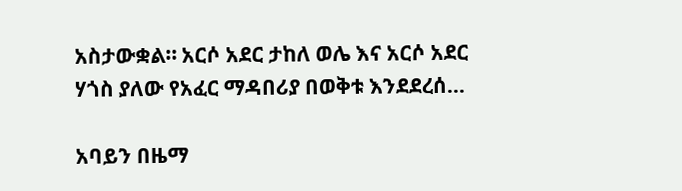አስታውቋል። አርሶ አደር ታከለ ወሌ እና አርሶ አደር ሃጎስ ያለው የአፈር ማዳበሪያ በወቅቱ እንደደረሰ...

አባይን በዜማ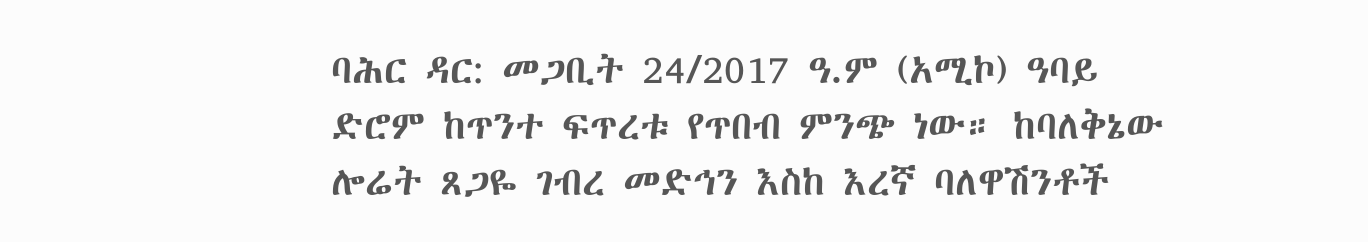ባሕር ዳር: መጋቢት 24/2017 ዓ.ም (አሚኮ) ዓባይ ድሮም ከጥንተ ፍጥረቱ የጥበብ ምንጭ ነው። ከባለቅኔው ሎሬት ጸጋዬ ገብረ መድኅን እስከ እረኛ ባለዋሽንቶች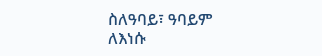ስለዓባይ፣ ዓባይም ለእነሱ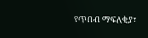የጥበብ ማፍለቂያ፣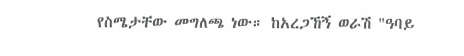የስሜታቸው መግለጫ ነው። ከአረጋኸኝ ወራሽ "ዓባይ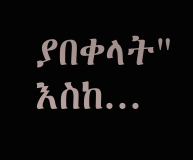ያበቀላት" እስከ...